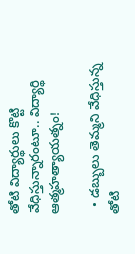తోటి విద్యార్థులు కొట్టి వేధిస్తున్నారంటూ.. విద్యార్థి ఆత్మహత్యాయత్నం!

  • డబ్బులు తెమ్మని వేధిస్తున్న తోటి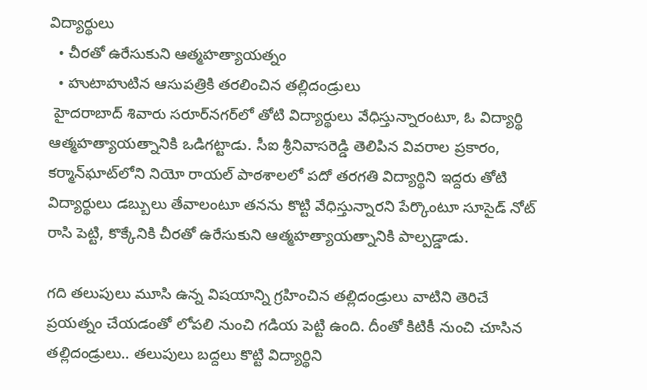విద్యార్థులు
  • చీరతో ఉరేసుకుని ఆత్మహత్యాయత్నం
  • హుటాహుటిన ఆసుపత్రికి తరలించిన తల్లిదండ్రులు
 హైదరాబాద్ శివారు సరూర్‌నగర్‌లో తోటి విద్యార్థులు వేధిస్తున్నారంటూ, ఓ విద్యార్థి ఆత్మహత్యాయత్నానికి ఒడిగట్టాడు. సీఐ శ్రీనివాసరెడ్డి తెలిపిన వివరాల ప్రకారం, కర్మాన్‌ఘాట్‌లోని నియో రాయల్ పాఠశాలలో పదో తరగతి విద్యార్థిని ఇద్దరు తోటి విద్యార్థులు డబ్బులు తేవాలంటూ తనను కొట్టి వేధిస్తున్నారని పేర్కొంటూ సూసైడ్ నోట్ రాసి పెట్టి, కొక్కేనికి చీరతో ఉరేసుకుని ఆత్మహత్యాయత్నానికి పాల్పడ్డాడు.

గది తలుపులు మూసి ఉన్న విషయాన్ని గ్రహించిన తల్లిదండ్రులు వాటిని తెరిచే ప్రయత్నం చేయడంతో లోపలి నుంచి గడియ పెట్టి ఉంది. దీంతో కిటికీ నుంచి చూసిన తల్లిదండ్రులు.. తలుపులు బద్దలు కొట్టి విద్యార్థిని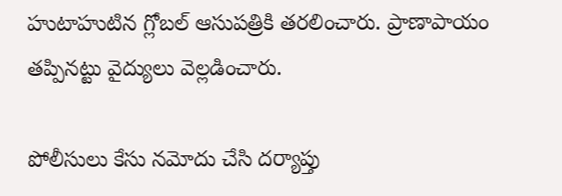హుటాహుటిన గ్లోబల్ ఆసుపత్రికి తరలించారు. ప్రాణాపాయం తప్పినట్టు వైద్యులు వెల్లడించారు.

పోలీసులు కేసు నమోదు చేసి దర్యాప్తు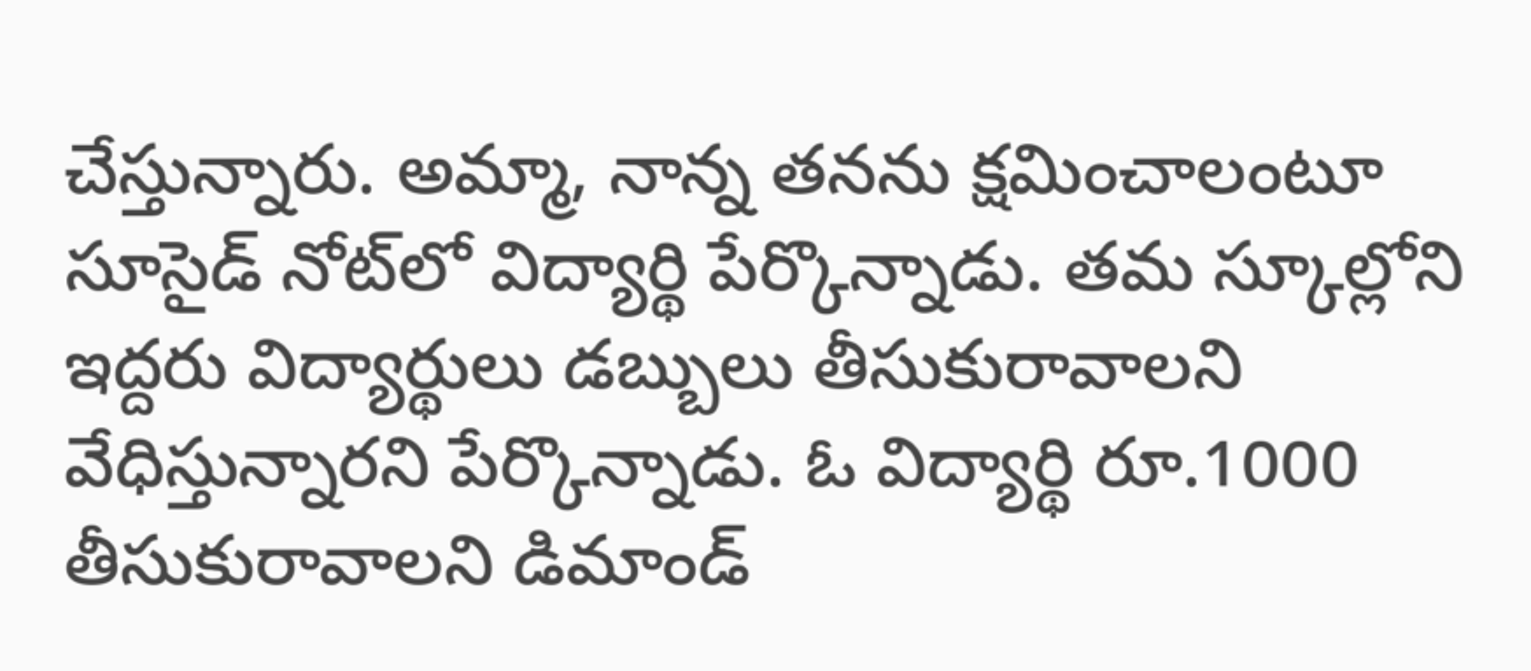చేస్తున్నారు. అమ్మా, నాన్న తనను క్షమించాలంటూ సూసైడ్ నోట్‌లో విద్యార్థి పేర్కొన్నాడు. తమ స్కూల్లోని ఇద్దరు విద్యార్థులు డబ్బులు తీసుకురావాలని వేధిస్తున్నారని పేర్కొన్నాడు. ఓ విద్యార్థి రూ.1000 తీసుకురావాలని డిమాండ్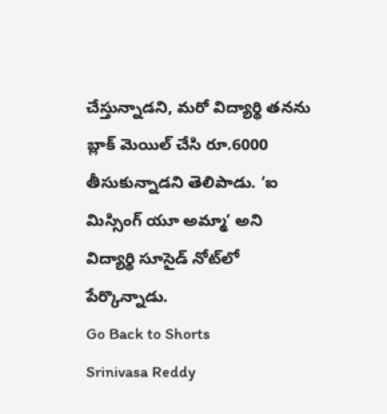చేస్తున్నాడని, మరో విద్యార్థి తనను బ్లాక్ మెయిల్ చేసి రూ.6000 తీసుకున్నాడని తెలిపాడు. ‘ఐ మిస్సింగ్ యూ అమ్మా’ అని విద్యార్థి సూసైడ్ నోట్‌లో పేర్కొన్నాడు.
Go Back to Shorts
Srinivasa Reddy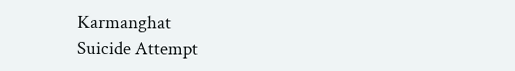Karmanghat
Suicide Attempt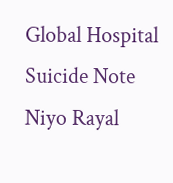Global Hospital
Suicide Note
Niyo Rayal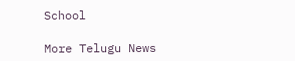School

More Telugu News